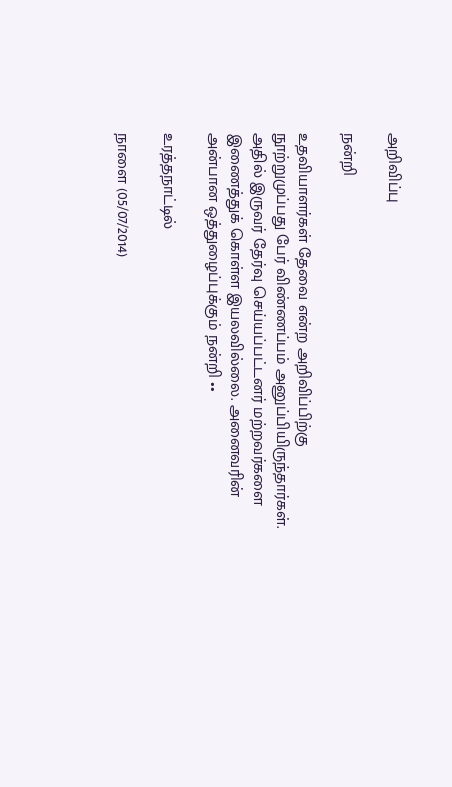அறிவிப்பு

நன்றி

உதவியாளர்கள் தேவை என்ற அறிவிப்பிற்கு நூற்றுமுப்பது பேர் விண்ணப்பம் அனுப்பியிருந்தார்கள். அதில் இருவர் தேர்வு செய்யப்பட்டனர் மற்றவர்களை இணைத்துக் கொள்ள இயலவில்லை. அனைவரின் அன்பான ஒத்துழைப்புக்கும் நன்றி ••

உரத்தநாட்டில்

நாளை (05/07/2014)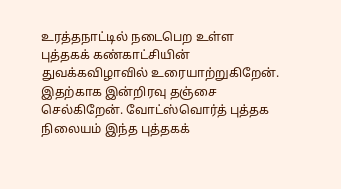உரத்தநாட்டில் நடைபெற உள்ள புத்தகக் கண்காட்சியின் துவக்கவிழாவில் உரையாற்றுகிறேன். இதற்காக இன்றிரவு தஞ்சை செல்கிறேன். வோட்ஸ்வொர்த் புத்தக நிலையம் இந்த புத்தகக்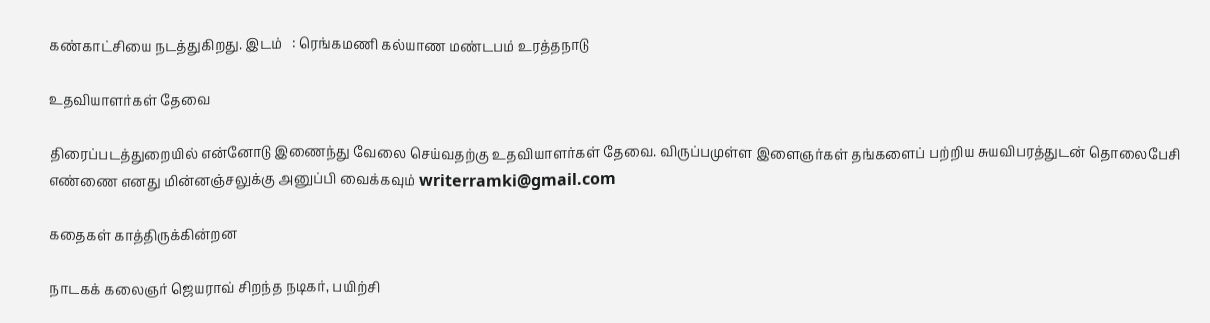கண்காட்சியை நடத்துகிறது. இடம்   : ரெங்கமணி கல்யாண மண்டபம் உரத்தநாடு

உதவியாளர்கள் தேவை

திரைப்படத்துறையில் என்னோடு இணைந்து வேலை செய்வதற்கு உதவியாளர்கள் தேவை. விருப்பமுள்ள இளைஞர்கள் தங்களைப் பற்றிய சுயவிபரத்துடன் தொலைபேசி எண்ணை எனது மின்னஞ்சலுக்கு அனுப்பி வைக்கவும் writerramki@gmail.com

கதைகள் காத்திருக்கின்றன

நாடகக் கலைஞர் ஜெயராவ் சிறந்த நடிகர், பயிற்சி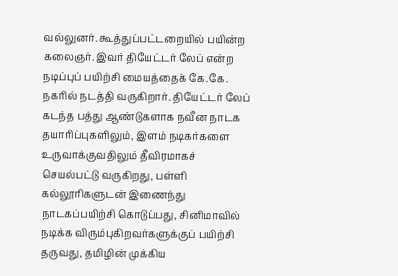வல்லுனர். கூத்துப்பட்டறையில் பயின்ற கலைஞர். இவர் தியேட்டர் லேப் என்ற நடிப்புப் பயிற்சி மையத்தைக் கே.கே. நகரில் நடத்தி வருகிறார். தியேட்டர் லேப் கடந்த பத்து ஆண்டுகளாக நவீன நாடக தயாரிப்புகளிலும், இளம் நடிகர்களை உருவாக்குவதிலும் தீவிரமாகச் செயல்பட்டு வருகிறது, பள்ளி கல்லூரிகளுடன் இணைந்து நாடகப்பயிற்சி கொடுப்பது, சினிமாவில் நடிக்க விரும்புகிறவர்களுக்குப் பயிற்சி தருவது, தமிழின் முக்கிய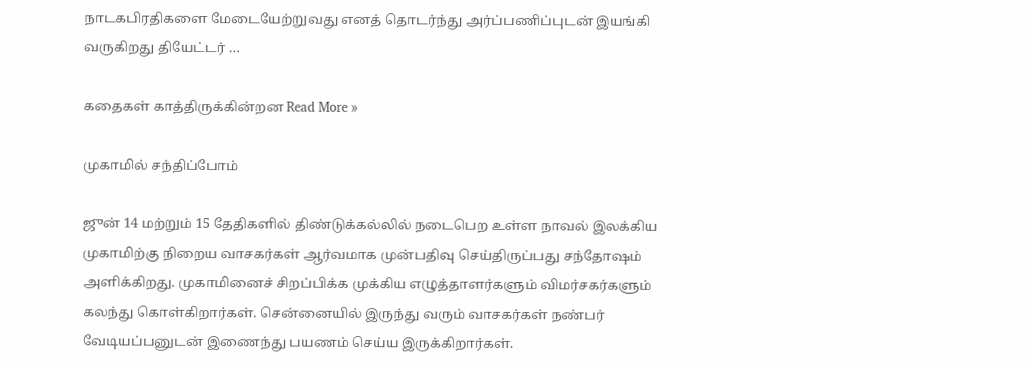நாடகபிரதிகளை மேடையேற்றுவது எனத் தொடர்ந்து அர்ப்பணிப்புடன் இயங்கி வருகிறது தியேட்டர் …

கதைகள் காத்திருக்கின்றன Read More »

முகாமில் சந்திப்போம்

ஜுன் 14 மற்றும் 15 தேதிகளில் திண்டுக்கல்லில் நடைபெற உள்ள நாவல் இலக்கிய முகாமிற்கு நிறைய வாசகர்கள் ஆர்வமாக முன்பதிவு செய்திருப்பது சந்தோஷம் அளிக்கிறது. முகாமினைச் சிறப்பிக்க முக்கிய எழுத்தாளர்களும் விமர்சகர்களும் கலந்து கொள்கிறார்கள். சென்னையில் இருந்து வரும் வாசகர்கள் நண்பர் வேடியப்பனுடன் இணைந்து பயணம் செய்ய இருக்கிறார்கள்.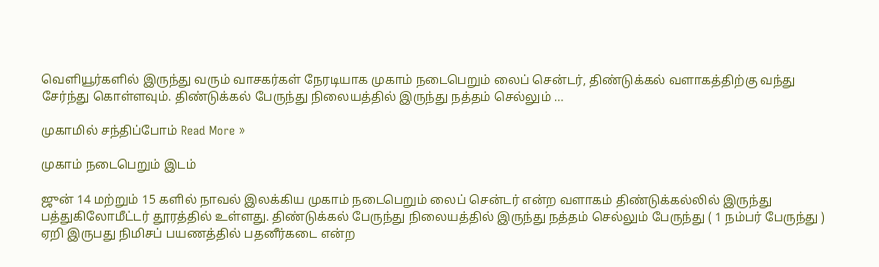வெளியூர்களில் இருந்து வரும் வாசகர்கள் நேரடியாக முகாம் நடைபெறும் லைப் சென்டர், திண்டுக்கல் வளாகத்திற்கு வந்து சேர்ந்து கொள்ளவும். திண்டுக்கல் பேருந்து நிலையத்தில் இருந்து நத்தம் செல்லும் …

முகாமில் சந்திப்போம் Read More »

முகாம் நடைபெறும் இடம்

ஜுன் 14 மற்றும் 15 களில் நாவல் இலக்கிய முகாம் நடைபெறும் லைப் சென்டர் என்ற வளாகம் திண்டுக்கல்லில் இருந்து பத்துகிலோமீட்டர் தூரத்தில் உள்ளது. திண்டுக்கல் பேருந்து நிலையத்தில் இருந்து நத்தம் செல்லும் பேருந்து ( 1 நம்பர் பேருந்து ) ஏறி இருபது நிமிசப் பயணத்தில் பதனீர்கடை என்ற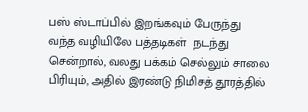பஸ் ஸ்டாப்பில் இறங்கவும் பேருந்து வந்த வழியிலே பத்தடிகள்  நடந்து சென்றால், வலது பக்கம் செல்லும் சாலை பிரியும், அதில் இரண்டு நிமிசத் தூரத்தில்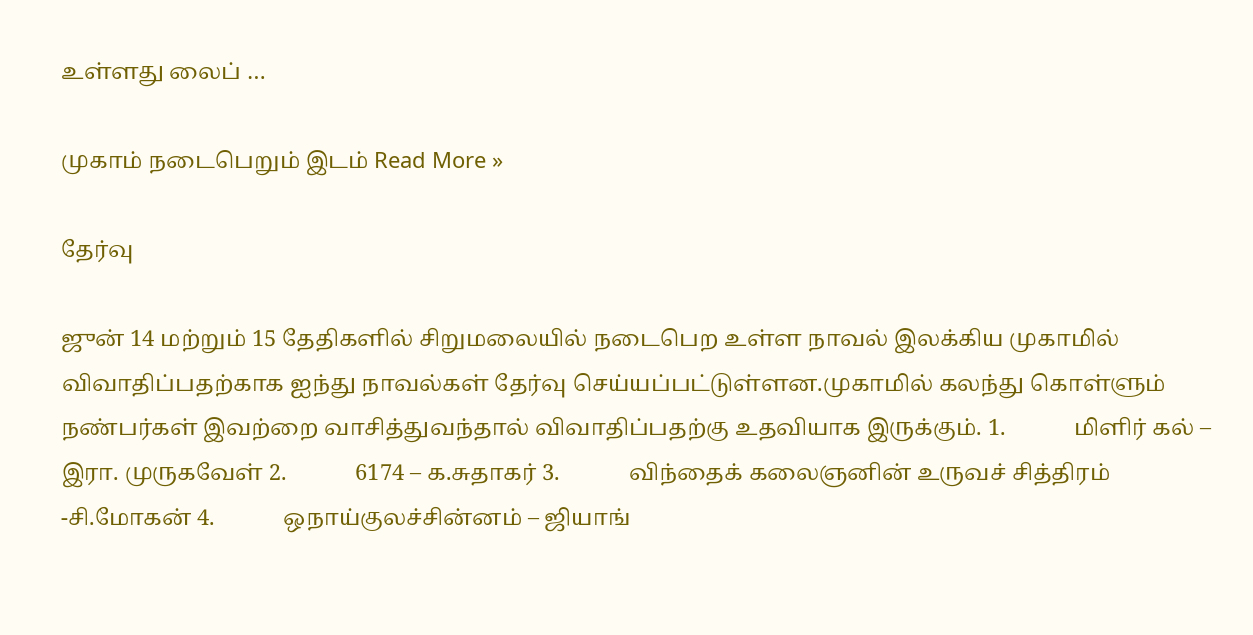உள்ளது லைப் …

முகாம் நடைபெறும் இடம் Read More »

தேர்வு

ஜுன் 14 மற்றும் 15 தேதிகளில் சிறுமலையில் நடைபெற உள்ள நாவல் இலக்கிய முகாமில் விவாதிப்பதற்காக ஐந்து நாவல்கள் தேர்வு செய்யப்பட்டுள்ளன.முகாமில் கலந்து கொள்ளும் நண்பர்கள் இவற்றை வாசித்துவந்தால் விவாதிப்பதற்கு உதவியாக இருக்கும். 1.            மிளிர் கல் – இரா. முருகவேள் 2.            6174 – க.சுதாகர் 3.            விந்தைக் கலைஞனின் உருவச் சித்திரம் -சி.மோகன் 4.            ஒநாய்குலச்சின்னம் – ஜியாங்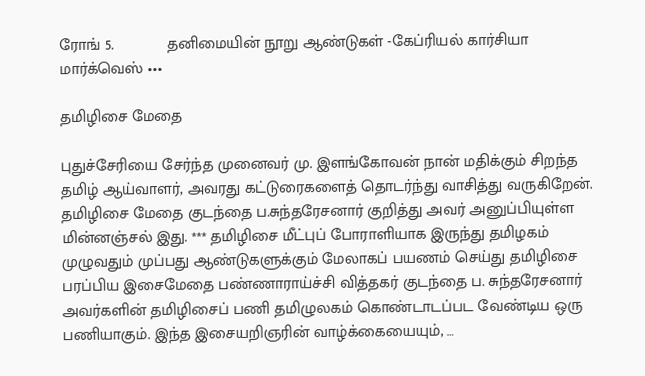ரோங் 5.            தனிமையின் நூறு ஆண்டுகள் -கேப்ரியல் கார்சியா மார்க்வெஸ் •••

தமிழிசை மேதை

புதுச்சேரியை சேர்ந்த முனைவர் மு. இளங்கோவன் நான் மதிக்கும் சிறந்த தமிழ் ஆய்வாளர், அவரது கட்டுரைகளைத் தொடர்ந்து வாசித்து வருகிறேன். தமிழிசை மேதை குடந்தை ப.சுந்தரேசனார் குறித்து அவர் அனுப்பியுள்ள மின்னஞ்சல் இது. *** தமிழிசை மீட்புப் போராளியாக இருந்து தமிழகம் முழுவதும் முப்பது ஆண்டுகளுக்கும் மேலாகப் பயணம் செய்து தமிழிசை பரப்பிய இசைமேதை பண்ணாராய்ச்சி வித்தகர் குடந்தை ப. சுந்தரேசனார் அவர்களின் தமிழிசைப் பணி தமிழுலகம் கொண்டாடப்பட வேண்டிய ஒரு பணியாகும். இந்த இசையறிஞரின் வாழ்க்கையையும், …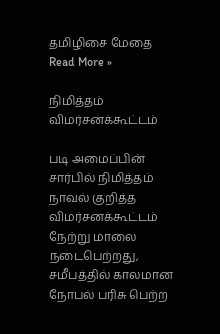தமிழிசை மேதை Read More »

நிமித்தம் விமர்சனக்கூட்டம்

படி அமைப்பின் சார்பில் நிமித்தம் நாவல் குறித்த விமர்சனக்கூட்டம் நேற்று மாலை நடைபெற்றது, சமீபத்தில் காலமான நோபல் பரிசு பெற்ற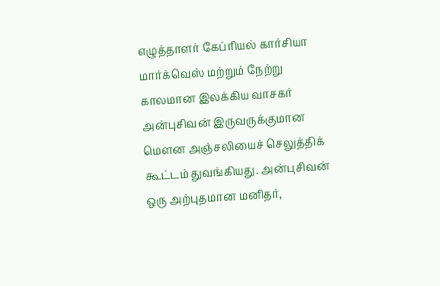எழுத்தாளர் கேப்ரியல் கார்சியா மார்க்வெஸ் மற்றும் நேற்று காலமான இலக்கிய வாசகர் அன்புசிவன் இருவருக்குமான மௌன அஞ்சலியைச் செலுத்திக் கூட்டம் துவங்கியது. அன்புசிவன் ஒரு அற்புதமான மனிதர்,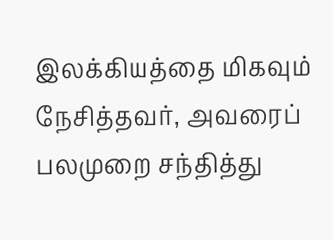இலக்கியத்தை மிகவும் நேசித்தவர், அவரைப் பலமுறை சந்தித்து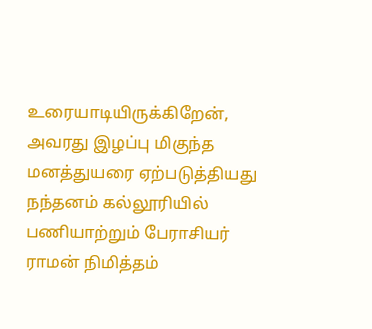உரையாடியிருக்கிறேன், அவரது இழப்பு மிகுந்த மனத்துயரை ஏற்படுத்தியது நந்தனம் கல்லூரியில் பணியாற்றும் பேராசியர் ராமன் நிமித்தம்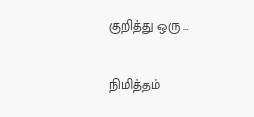குறித்து ஒரு …

நிமித்தம்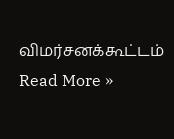விமர்சனக்கூட்டம் Read More »